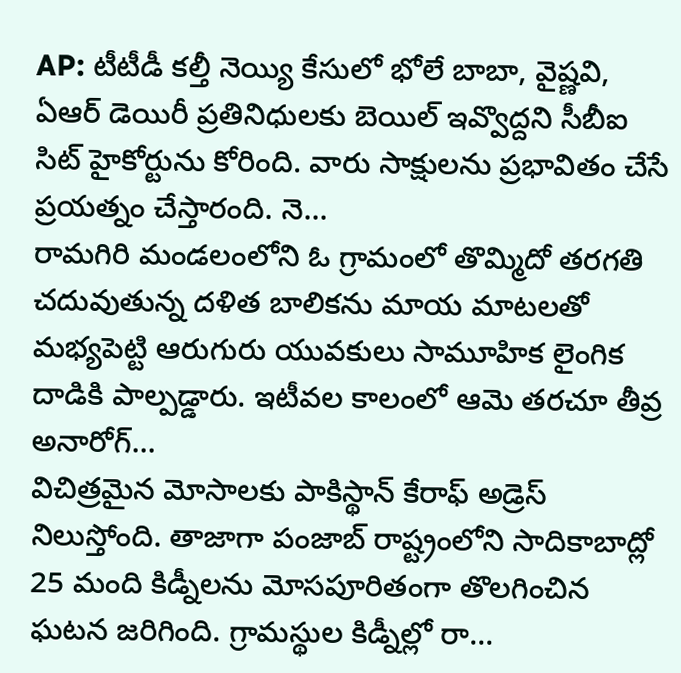AP: టీటీడీ కల్తీ నెయ్యి కేసులో భోలే బాబా, వైష్ణవి, ఏఆర్ డెయిరీ ప్రతినిధులకు బెయిల్ ఇవ్వొద్దని సీబీఐ సిట్ హైకోర్టును కోరింది. వారు సాక్షులను ప్రభావితం చేసే ప్రయత్నం చేస్తారంది. నె...
రామగిరి మండలంలోని ఓ గ్రామంలో తొమ్మిదో తరగతి చదువుతున్న దళిత బాలికను మాయ మాటలతో మభ్యపెట్టి ఆరుగురు యువకులు సామూహిక లైంగిక దాడికి పాల్పడ్డారు. ఇటీవల కాలంలో ఆమె తరచూ తీవ్ర అనారోగ్...
విచిత్రమైన మోసాలకు పాకిస్థాన్ కేరాఫ్ అడ్రెస్ నిలుస్తోంది. తాజాగా పంజాబ్ రాష్ట్రంలోని సాదికాబాద్లో 25 మంది కిడ్నీలను మోసపూరితంగా తొలగించిన ఘటన జరిగింది. గ్రామస్థుల కిడ్నీల్లో రా...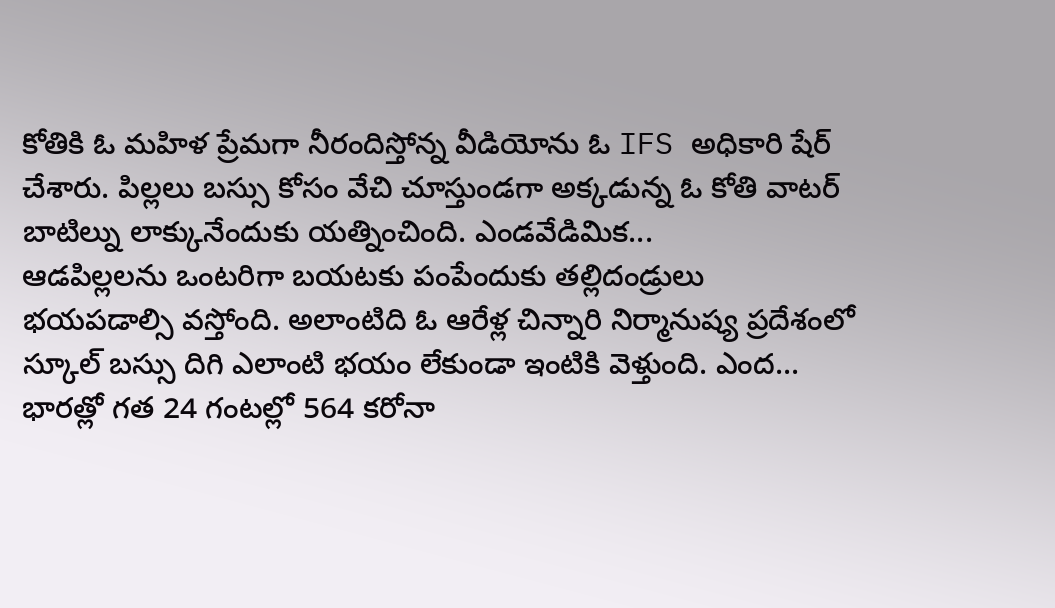కోతికి ఓ మహిళ ప్రేమగా నీరందిస్తోన్న వీడియోను ఓ IFS అధికారి షేర్ చేశారు. పిల్లలు బస్సు కోసం వేచి చూస్తుండగా అక్కడున్న ఓ కోతి వాటర్ బాటిల్ను లాక్కునేందుకు యత్నించింది. ఎండవేడిమిక...
ఆడపిల్లలను ఒంటరిగా బయటకు పంపేందుకు తల్లిదండ్రులు భయపడాల్సి వస్తోంది. అలాంటిది ఓ ఆరేళ్ల చిన్నారి నిర్మానుష్య ప్రదేశంలో స్కూల్ బస్సు దిగి ఎలాంటి భయం లేకుండా ఇంటికి వెళ్తుంది. ఎంద...
భారత్లో గత 24 గంటల్లో 564 కరోనా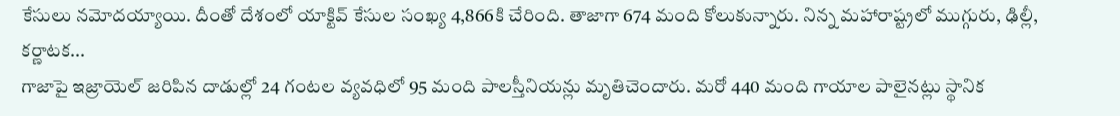కేసులు నమోదయ్యాయి. దీంతో దేశంలో యాక్టివ్ కేసుల సంఖ్య 4,866కి చేరింది. తాజాగా 674 మంది కోలుకున్నారు. నిన్న మహారాష్ట్రలో ముగ్గురు, ఢిల్లీ, కర్ణాటక...
గాజాపై ఇజ్రాయెల్ జరిపిన దాడుల్లో 24 గంటల వ్యవధిలో 95 మంది పాలస్తీనియన్లు మృతిచెందారు. మరో 440 మంది గాయాల పాలైనట్లు స్థానిక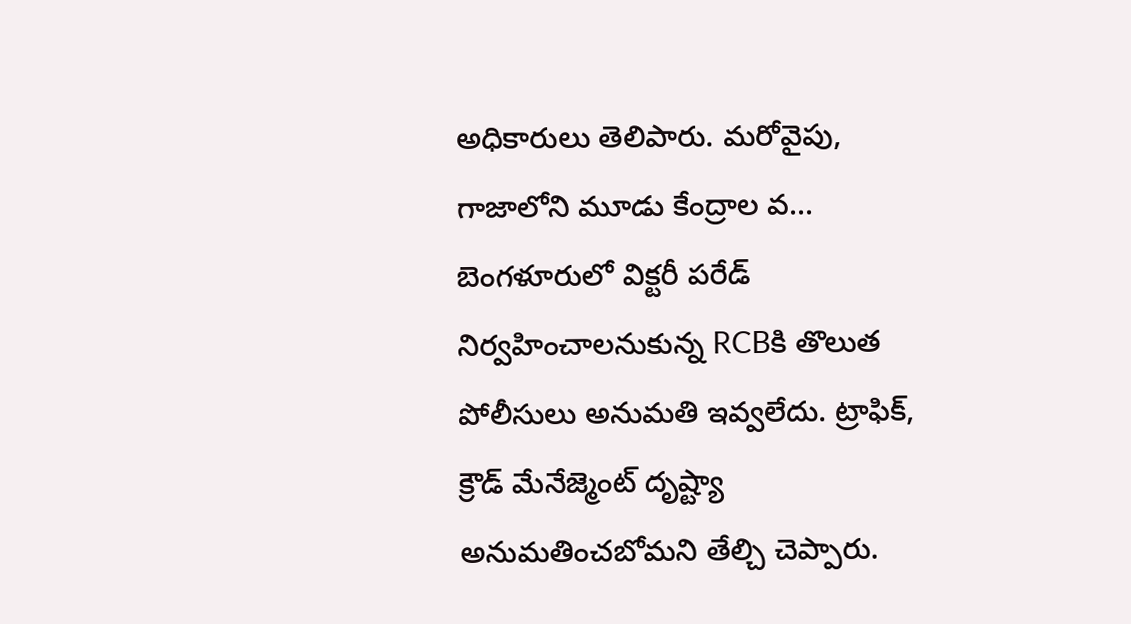అధికారులు తెలిపారు. మరోవైపు, గాజాలోని మూడు కేంద్రాల వ...
బెంగళూరులో విక్టరీ పరేడ్ నిర్వహించాలనుకున్న RCBకి తొలుత పోలీసులు అనుమతి ఇవ్వలేదు. ట్రాఫిక్, క్రౌడ్ మేనేజ్మెంట్ దృష్ట్యా అనుమతించబోమని తేల్చి చెప్పారు.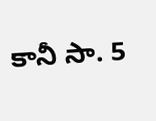కానీ సా. 5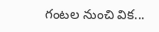గంటల నుంచి విక...